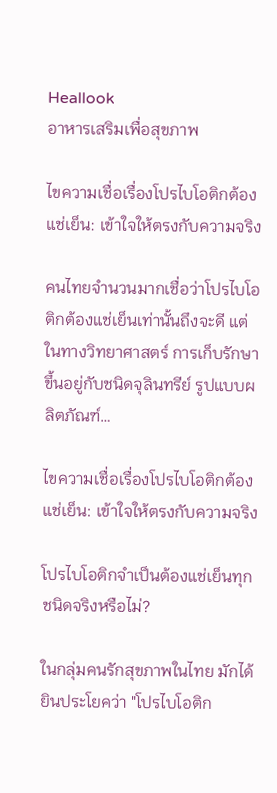Heallook
อาหารเสริมเพื่อสุขภาพ

ไขความเชื่อเรื่องโปรไบโอติกต้องแช่เย็น: เข้าใจให้ตรงกับความจริง

คนไทยจำนวนมากเชื่อว่าโปรไบโอติกต้องแช่เย็นเท่านั้นถึงจะดี แต่ในทางวิทยาศาสตร์ การเก็บรักษาขึ้นอยู่กับชนิดจุลินทรีย์ รูปแบบผลิตภัณฑ์…

ไขความเชื่อเรื่องโปรไบโอติกต้องแช่เย็น: เข้าใจให้ตรงกับความจริง

โปรไบโอติกจำเป็นต้องแช่เย็นทุกชนิดจริงหรือไม่?

ในกลุ่มคนรักสุขภาพในไทย มักได้ยินประโยคว่า "โปรไบโอติก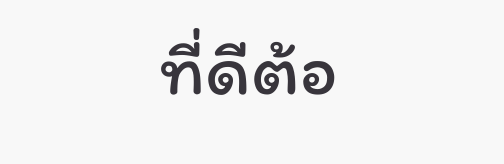ที่ดีต้อ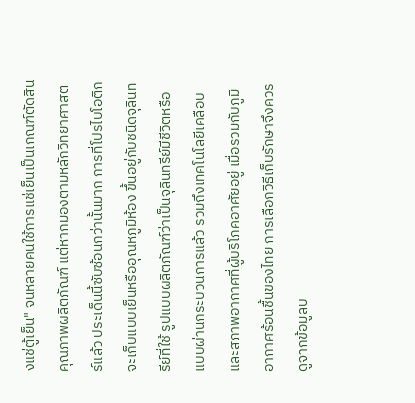งแช่ตู้เย็น" จนหลายคนใช้การแช่เย็นเป็นเกณฑ์ตัดสินคุณภาพผลิตภัณฑ์ แต่หากมองตามหลักวิทยาศาสตร์แล้ว ประเด็นนี้ซับซ้อนกว่านั้นมาก การที่โปรไบโอติกจะเก็บแบบเย็นหรืออุณหภูมิห้อง ขึ้นอยู่กับชนิดจุลินทรีย์ที่ใช้ รูปแบบผลิตภัณฑ์ว่าเป็นจุลินทรีย์มีชีวิตหรือแบบผ่านกระบวนการแล้ว รวมถึงเทคโนโลยีเคลือบและสภาพอากาศที่ผู้บริโภคอาศัยอยู่ เมื่อรวมกับภูมิอากาศร้อนชื้นของไทย การเลือกวิธีเก็บรักษาจึงควรดูจากข้อมูลบ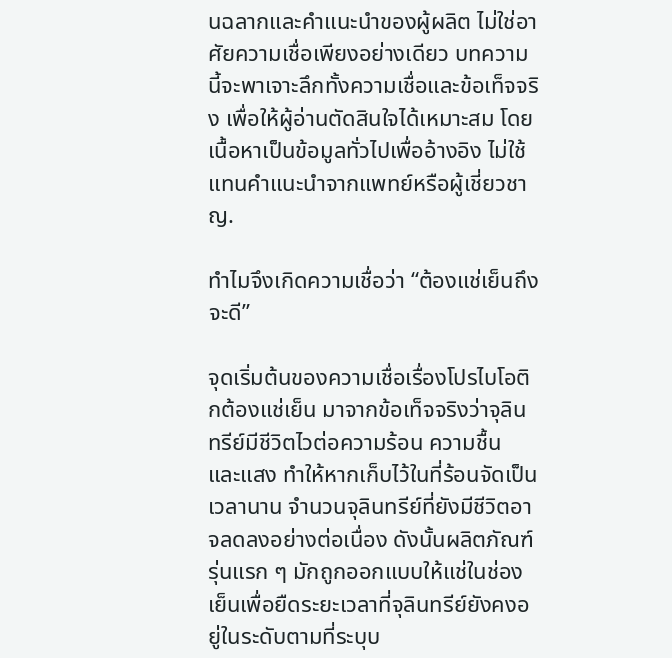นฉลากและคำแนะนำของผู้ผลิต ไม่ใช่อาศัยความเชื่อเพียงอย่างเดียว บทความนี้จะพาเจาะลึกทั้งความเชื่อและข้อเท็จจริง เพื่อให้ผู้อ่านตัดสินใจได้เหมาะสม โดยเนื้อหาเป็นข้อมูลทั่วไปเพื่ออ้างอิง ไม่ใช้แทนคำแนะนำจากแพทย์หรือผู้เชี่ยวชาญ.

ทำไมจึงเกิดความเชื่อว่า “ต้องแช่เย็นถึงจะดี”

จุดเริ่มต้นของความเชื่อเรื่องโปรไบโอติกต้องแช่เย็น มาจากข้อเท็จจริงว่าจุลินทรีย์มีชีวิตไวต่อความร้อน ความชื้น และแสง ทำให้หากเก็บไว้ในที่ร้อนจัดเป็นเวลานาน จำนวนจุลินทรีย์ที่ยังมีชีวิตอาจลดลงอย่างต่อเนื่อง ดังนั้นผลิตภัณฑ์รุ่นแรก ๆ มักถูกออกแบบให้แช่ในช่องเย็นเพื่อยืดระยะเวลาที่จุลินทรีย์ยังคงอยู่ในระดับตามที่ระบุบ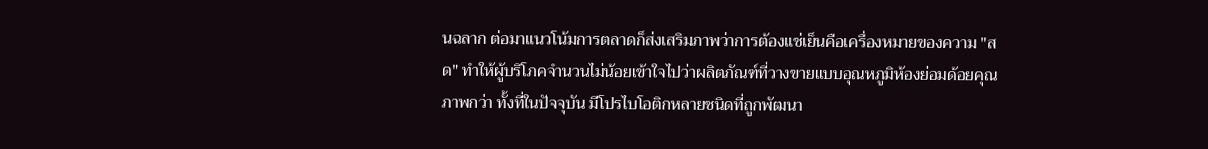นฉลาก ต่อมาแนวโน้มการตลาดก็ส่งเสริมภาพว่าการต้องแช่เย็นคือเครื่องหมายของความ "สด" ทำให้ผู้บริโภคจำนวนไม่น้อยเข้าใจไปว่าผลิตภัณฑ์ที่วางขายแบบอุณหภูมิห้องย่อมด้อยคุณภาพกว่า ทั้งที่ในปัจจุบัน มีโปรไบโอติกหลายชนิดที่ถูกพัฒนา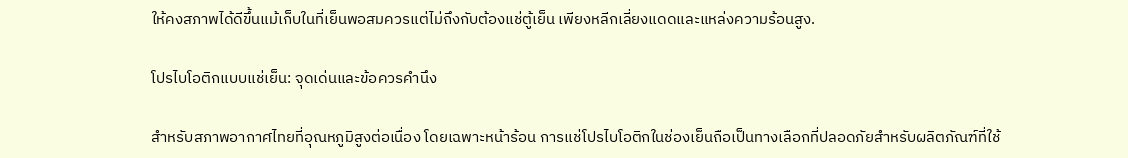ให้คงสภาพได้ดีขึ้นแม้เก็บในที่เย็นพอสมควรแต่ไม่ถึงกับต้องแช่ตู้เย็น เพียงหลีกเลี่ยงแดดและแหล่งความร้อนสูง.

โปรไบโอติกแบบแช่เย็น: จุดเด่นและข้อควรคำนึง

สำหรับสภาพอากาศไทยที่อุณหภูมิสูงต่อเนื่อง โดยเฉพาะหน้าร้อน การแช่โปรไบโอติกในช่องเย็นถือเป็นทางเลือกที่ปลอดภัยสำหรับผลิตภัณฑ์ที่ใช้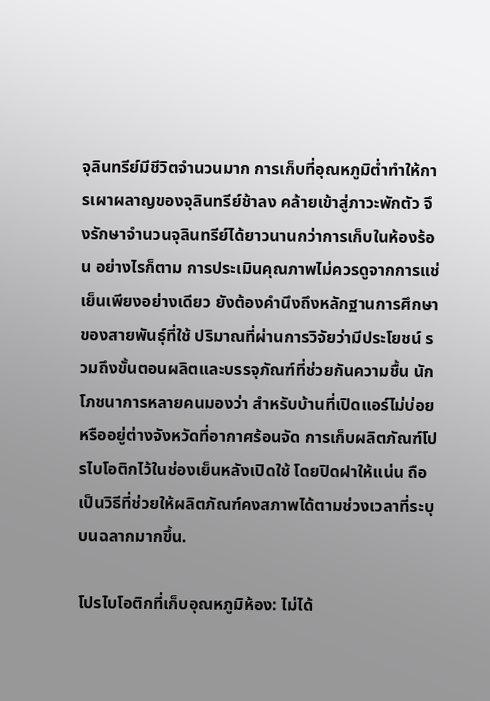จุลินทรีย์มีชีวิตจำนวนมาก การเก็บที่อุณหภูมิต่ำทำให้การเผาผลาญของจุลินทรีย์ช้าลง คล้ายเข้าสู่ภาวะพักตัว จึงรักษาจำนวนจุลินทรีย์ได้ยาวนานกว่าการเก็บในห้องร้อน อย่างไรก็ตาม การประเมินคุณภาพไม่ควรดูจากการแช่เย็นเพียงอย่างเดียว ยังต้องคำนึงถึงหลักฐานการศึกษาของสายพันธุ์ที่ใช้ ปริมาณที่ผ่านการวิจัยว่ามีประโยชน์ รวมถึงขั้นตอนผลิตและบรรจุภัณฑ์ที่ช่วยกันความชื้น นักโภชนาการหลายคนมองว่า สำหรับบ้านที่เปิดแอร์ไม่บ่อยหรืออยู่ต่างจังหวัดที่อากาศร้อนจัด การเก็บผลิตภัณฑ์โปรไบโอติกไว้ในช่องเย็นหลังเปิดใช้ โดยปิดฝาให้แน่น ถือเป็นวิธีที่ช่วยให้ผลิตภัณฑ์คงสภาพได้ตามช่วงเวลาที่ระบุบนฉลากมากขึ้น.

โปรไบโอติกที่เก็บอุณหภูมิห้อง: ไม่ได้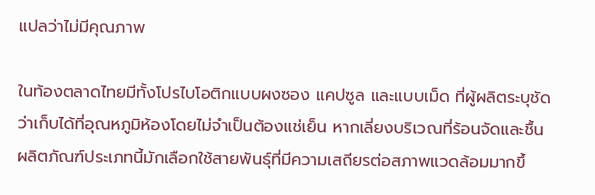แปลว่าไม่มีคุณภาพ

ในท้องตลาดไทยมีทั้งโปรไบโอติกแบบผงซอง แคปซูล และแบบเม็ด ที่ผู้ผลิตระบุชัดว่าเก็บได้ที่อุณหภูมิห้องโดยไม่จำเป็นต้องแช่เย็น หากเลี่ยงบริเวณที่ร้อนจัดและชื้น ผลิตภัณฑ์ประเภทนี้มักเลือกใช้สายพันธุ์ที่มีความเสถียรต่อสภาพแวดล้อมมากขึ้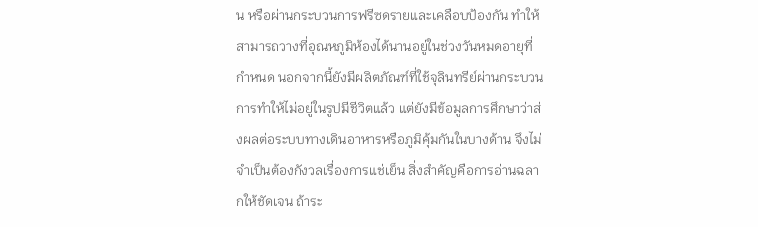น หรือผ่านกระบวนการฟรีซดรายและเคลือบป้องกัน ทำให้สามารถวางที่อุณหภูมิห้องได้นานอยู่ในช่วงวันหมดอายุที่กำหนด นอกจากนี้ยังมีผลิตภัณฑ์ที่ใช้จุลินทรีย์ผ่านกระบวนการทำให้ไม่อยู่ในรูปมีชีวิตแล้ว แต่ยังมีข้อมูลการศึกษาว่าส่งผลต่อระบบทางเดินอาหารหรือภูมิคุ้มกันในบางด้าน จึงไม่จำเป็นต้องกังวลเรื่องการแช่เย็น สิ่งสำคัญคือการอ่านฉลากให้ชัดเจน ถ้าระ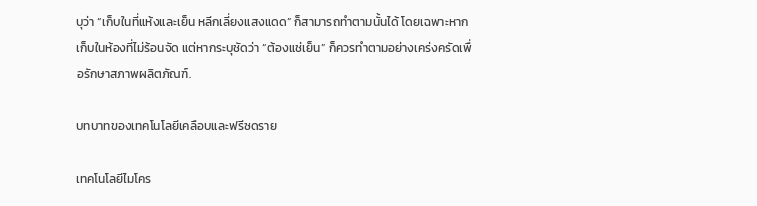บุว่า “เก็บในที่แห้งและเย็น หลีกเลี่ยงแสงแดด” ก็สามารถทำตามนั้นได้ โดยเฉพาะหากเก็บในห้องที่ไม่ร้อนจัด แต่หากระบุชัดว่า “ต้องแช่เย็น” ก็ควรทำตามอย่างเคร่งครัดเพื่อรักษาสภาพผลิตภัณฑ์.

บทบาทของเทคโนโลยีเคลือบและฟรีซดราย

เทคโนโลยีไมโคร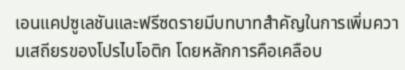เอนแคปซูเลชันและฟรีซดรายมีบทบาทสำคัญในการเพิ่มความเสถียรของโปรไบโอติก โดยหลักการคือเคลือบ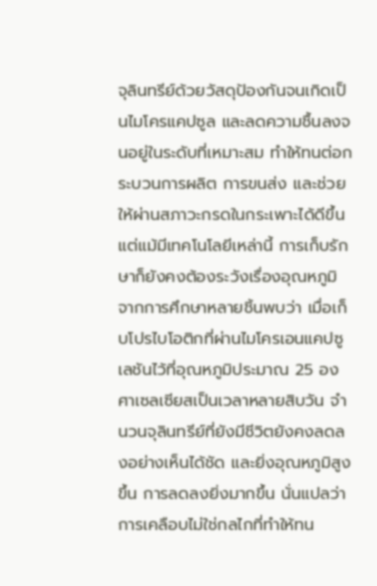จุลินทรีย์ด้วยวัสดุป้องกันจนเกิดเป็นไมโครแคปซูล และลดความชื้นลงจนอยู่ในระดับที่เหมาะสม ทำให้ทนต่อกระบวนการผลิต การขนส่ง และช่วยให้ผ่านสภาวะกรดในกระเพาะได้ดีขึ้น แต่แม้มีเทคโนโลยีเหล่านี้ การเก็บรักษาก็ยังคงต้องระวังเรื่องอุณหภูมิ จากการศึกษาหลายชิ้นพบว่า เมื่อเก็บโปรไบโอติกที่ผ่านไมโครเอนแคปซูเลชันไว้ที่อุณหภูมิประมาณ 25 องศาเซลเซียสเป็นเวลาหลายสิบวัน จำนวนจุลินทรีย์ที่ยังมีชีวิตยังคงลดลงอย่างเห็นได้ชัด และยิ่งอุณหภูมิสูงขึ้น การลดลงยิ่งมากขึ้น นั่นแปลว่าการเคลือบไม่ใช่กลไกที่ทำให้ทน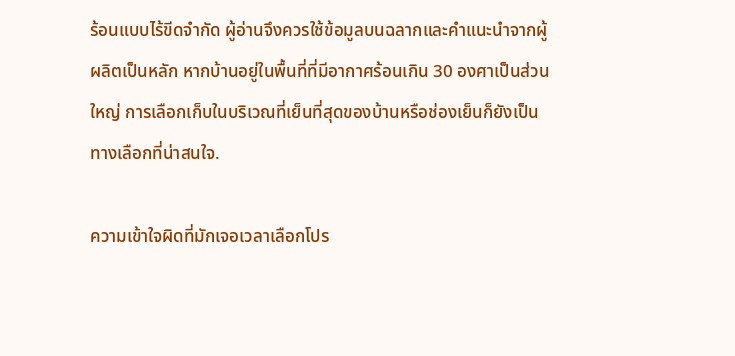ร้อนแบบไร้ขีดจำกัด ผู้อ่านจึงควรใช้ข้อมูลบนฉลากและคำแนะนำจากผู้ผลิตเป็นหลัก หากบ้านอยู่ในพื้นที่ที่มีอากาศร้อนเกิน 30 องศาเป็นส่วนใหญ่ การเลือกเก็บในบริเวณที่เย็นที่สุดของบ้านหรือช่องเย็นก็ยังเป็นทางเลือกที่น่าสนใจ.

ความเข้าใจผิดที่มักเจอเวลาเลือกโปร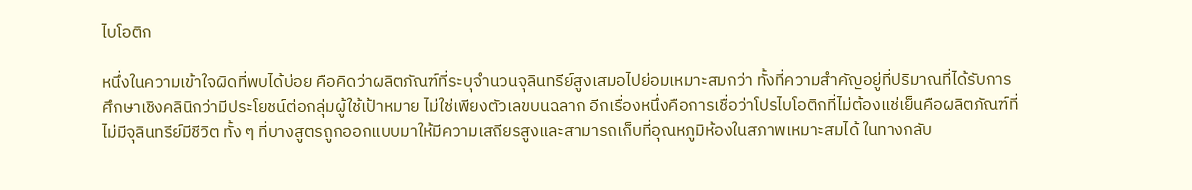ไบโอติก

หนึ่งในความเข้าใจผิดที่พบได้บ่อย คือคิดว่าผลิตภัณฑ์ที่ระบุจำนวนจุลินทรีย์สูงเสมอไปย่อมเหมาะสมกว่า ทั้งที่ความสำคัญอยู่ที่ปริมาณที่ได้รับการศึกษาเชิงคลินิกว่ามีประโยชน์ต่อกลุ่มผู้ใช้เป้าหมาย ไม่ใช่เพียงตัวเลขบนฉลาก อีกเรื่องหนึ่งคือการเชื่อว่าโปรไบโอติกที่ไม่ต้องแช่เย็นคือผลิตภัณฑ์ที่ไม่มีจุลินทรีย์มีชีวิต ทั้ง ๆ ที่บางสูตรถูกออกแบบมาให้มีความเสถียรสูงและสามารถเก็บที่อุณหภูมิห้องในสภาพเหมาะสมได้ ในทางกลับ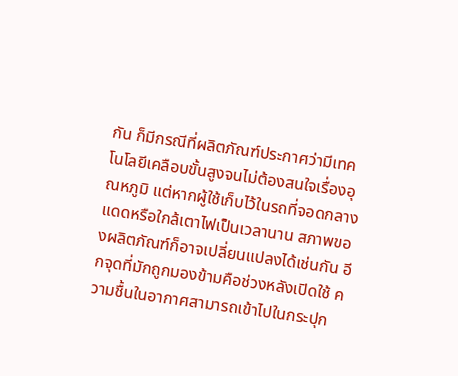กัน ก็มีกรณีที่ผลิตภัณฑ์ประกาศว่ามีเทคโนโลยีเคลือบขั้นสูงจนไม่ต้องสนใจเรื่องอุณหภูมิ แต่หากผู้ใช้เก็บไว้ในรถที่จอดกลางแดดหรือใกล้เตาไฟเป็นเวลานาน สภาพของผลิตภัณฑ์ก็อาจเปลี่ยนแปลงได้เช่นกัน อีกจุดที่มักถูกมองข้ามคือช่วงหลังเปิดใช้ ความชื้นในอากาศสามารถเข้าไปในกระปุก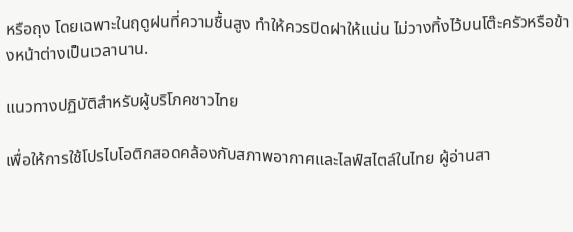หรือถุง โดยเฉพาะในฤดูฝนที่ความชื้นสูง ทำให้ควรปิดฝาให้แน่น ไม่วางทิ้งไว้บนโต๊ะครัวหรือข้างหน้าต่างเป็นเวลานาน.

แนวทางปฏิบัติสำหรับผู้บริโภคชาวไทย

เพื่อให้การใช้โปรไบโอติกสอดคล้องกับสภาพอากาศและไลฟ์สไตล์ในไทย ผู้อ่านสา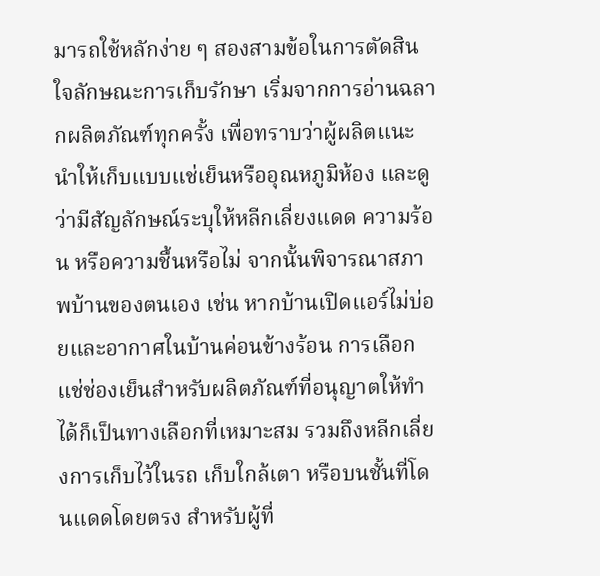มารถใช้หลักง่าย ๆ สองสามข้อในการตัดสินใจลักษณะการเก็บรักษา เริ่มจากการอ่านฉลากผลิตภัณฑ์ทุกครั้ง เพื่อทราบว่าผู้ผลิตแนะนำให้เก็บแบบแช่เย็นหรืออุณหภูมิห้อง และดูว่ามีสัญลักษณ์ระบุให้หลีกเลี่ยงแดด ความร้อน หรือความชื้นหรือไม่ จากนั้นพิจารณาสภาพบ้านของตนเอง เช่น หากบ้านเปิดแอร์ไม่บ่อยและอากาศในบ้านค่อนข้างร้อน การเลือกแช่ช่องเย็นสำหรับผลิตภัณฑ์ที่อนุญาตให้ทำได้ก็เป็นทางเลือกที่เหมาะสม รวมถึงหลีกเลี่ยงการเก็บไว้ในรถ เก็บใกล้เตา หรือบนชั้นที่โดนแดดโดยตรง สำหรับผู้ที่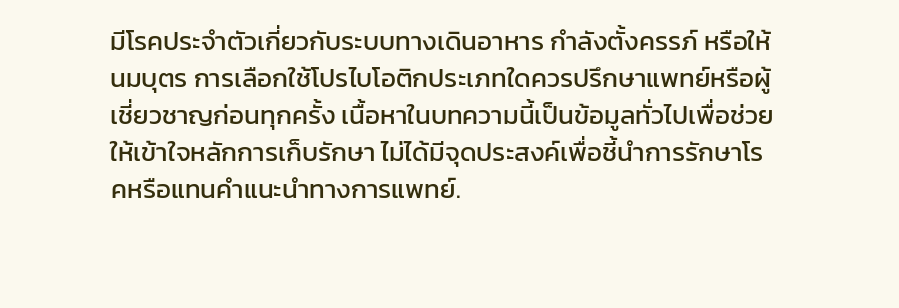มีโรคประจำตัวเกี่ยวกับระบบทางเดินอาหาร กำลังตั้งครรภ์ หรือให้นมบุตร การเลือกใช้โปรไบโอติกประเภทใดควรปรึกษาแพทย์หรือผู้เชี่ยวชาญก่อนทุกครั้ง เนื้อหาในบทความนี้เป็นข้อมูลทั่วไปเพื่อช่วยให้เข้าใจหลักการเก็บรักษา ไม่ได้มีจุดประสงค์เพื่อชี้นำการรักษาโรคหรือแทนคำแนะนำทางการแพทย์.